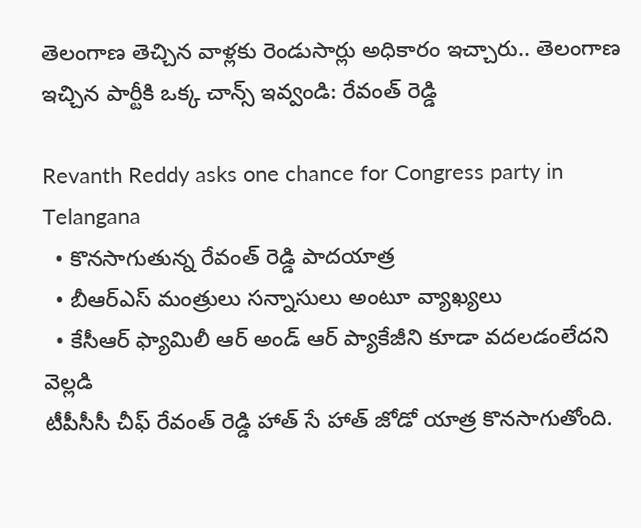తెలంగాణ తెచ్చిన వాళ్లకు రెండుసార్లు అధికారం ఇచ్చారు.. తెలంగాణ ఇచ్చిన పార్టీకి ఒక్క చాన్స్ ఇవ్వండి: రేవంత్ రెడ్డి

Revanth Reddy asks one chance for Congress party in Telangana
  • కొనసాగుతున్న రేవంత్ రెడ్డి పాదయాత్ర
  • బీఆర్ఎస్ మంత్రులు సన్నాసులు అంటూ వ్యాఖ్యలు
  • కేసీఆర్ ఫ్యామిలీ ఆర్ అండ్ ఆర్ ప్యాకేజీని కూడా వదలడంలేదని వెల్లడి
టీపీసీసీ చీఫ్ రేవంత్ రెడ్డి హాత్ సే హాత్ జోడో యాత్ర కొనసాగుతోంది.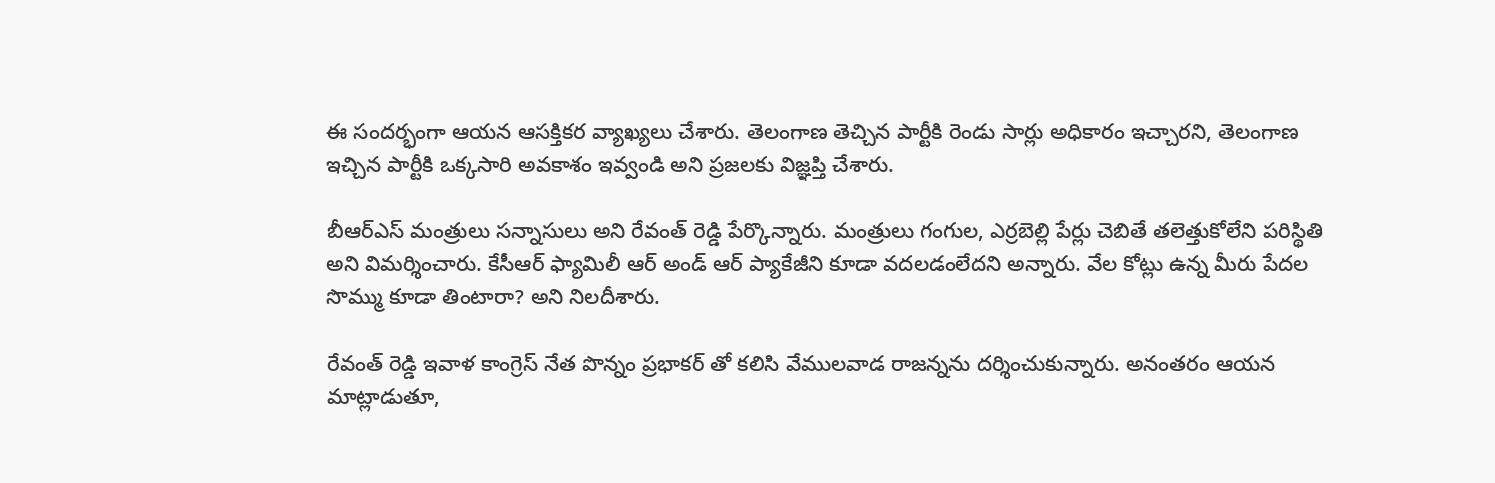ఈ సందర్భంగా ఆయన ఆసక్తికర వ్యాఖ్యలు చేశారు. తెలంగాణ తెచ్చిన పార్టీకి రెండు సార్లు అధికారం ఇచ్చారని, తెలంగాణ ఇచ్చిన పార్టీకి ఒక్కసారి అవకాశం ఇవ్వండి అని ప్రజలకు విజ్ఞప్తి చేశారు.

బీఆర్ఎస్ మంత్రులు సన్నాసులు అని రేవంత్ రెడ్డి పేర్కొన్నారు. మంత్రులు గంగుల, ఎర్రబెల్లి పేర్లు చెబితే తలెత్తుకోలేని పరిస్థితి అని విమర్శించారు. కేసీఆర్ ఫ్యామిలీ ఆర్ అండ్ ఆర్ ప్యాకేజీని కూడా వదలడంలేదని అన్నారు. వేల కోట్లు ఉన్న మీరు పేదల సొమ్ము కూడా తింటారా? అని నిలదీశారు.

రేవంత్ రెడ్డి ఇవాళ కాంగ్రెస్ నేత పొన్నం ప్రభాకర్ తో కలిసి వేములవాడ రాజన్నను దర్శించుకున్నారు. అనంతరం ఆయన మాట్లాడుతూ,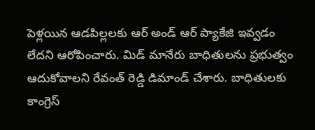పెళ్లయిన ఆడపిల్లలకు ఆర్ అండ్ ఆర్ ప్యాకేజి ఇవ్వడం లేదని ఆరోపించారు. మిడ్ మానేరు బాధితులను ప్రభుత్వం ఆదుకోవాలని రేవంత్ రెడ్డి డిమాండ్ చేశారు. బాధితులకు కాంగ్రెస్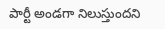పార్టీ అండగా నిలుస్తుందని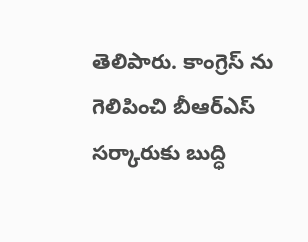తెలిపారు. కాంగ్రెస్ ను గెలిపించి బీఆర్ఎస్ సర్కారుకు బుద్ధి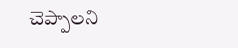చెప్పాలని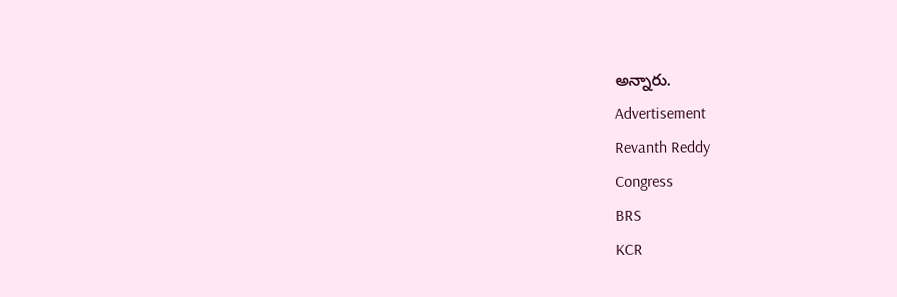అన్నారు.
Advertisement
Revanth Reddy
Congress
BRS
KCR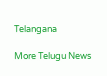Telangana

More Telugu News